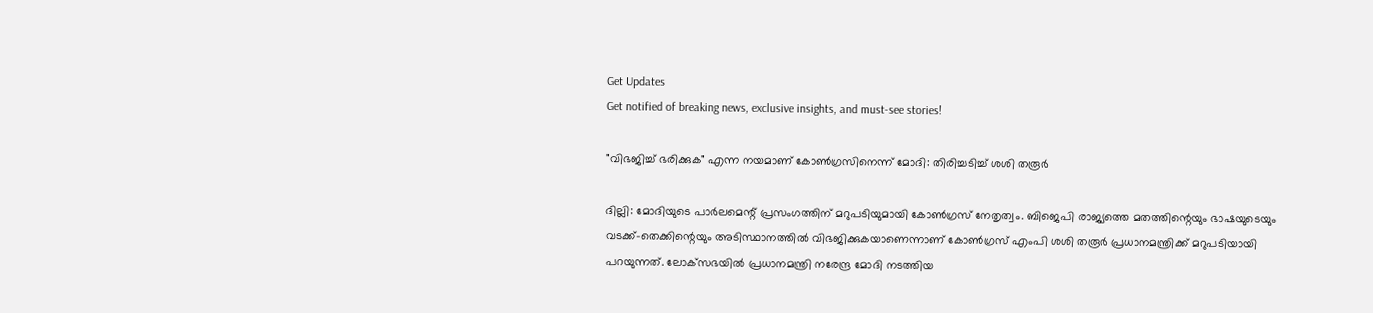Get Updates
Get notified of breaking news, exclusive insights, and must-see stories!

"വിഭജിച്ച് ഭരിക്കുക" എന്ന നയമാണ് കോണ്‍ഗ്രസിനെന്ന് മോദി: തിരിച്ചടിച്ച് ശശി തരൂർ

ദില്ലി: മോദിയുടെ പാർലമെന്റ് പ്രസംഗത്തിന് മറുപടിയുമായി കോണ്‍ഗ്രസ് നേതൃത്വം. ബിജെപി രാജ്യത്തെ മതത്തിന്റെയും ഭാഷയുടെയും വടക്ക്-തെക്കിന്റെയും അടിസ്ഥാനത്തിൽ വിഭജിക്കുകയാണെന്നാണ് കോൺഗ്രസ് എംപി ശശി തരൂർ പ്രധാനമന്ത്രിക്ക് മറുപടിയായി പറയുന്നത്. ലോക്‌സഭയിൽ പ്രധാനമന്ത്രി നരേന്ദ്ര മോദി നടത്തിയ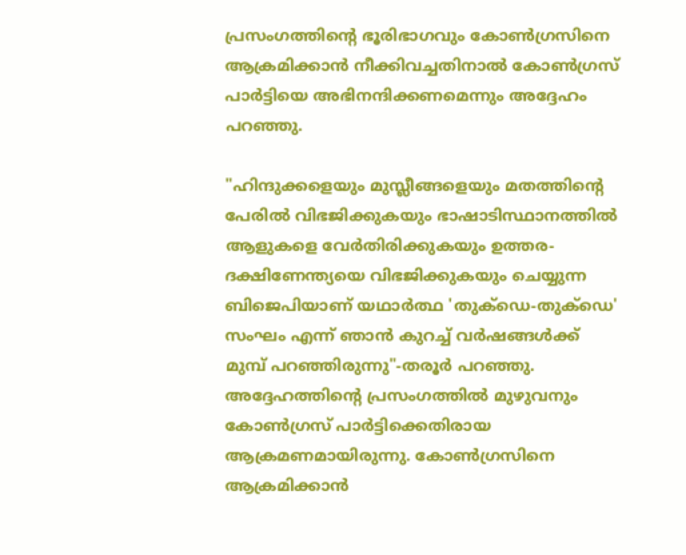പ്രസംഗത്തിന്റെ ഭൂരിഭാഗവും കോൺഗ്രസിനെ ആക്രമിക്കാൻ നീക്കിവച്ചതിനാൽ കോൺഗ്രസ് പാർട്ടിയെ അഭിനന്ദിക്കണമെന്നും അദ്ദേഹം പറഞ്ഞു.

"ഹിന്ദുക്കളെയും മുസ്ലീങ്ങളെയും മതത്തിന്റെ പേരിൽ വിഭജിക്കുകയും ഭാഷാടിസ്ഥാനത്തിൽ ആളുകളെ വേർതിരിക്കുകയും ഉത്തര-ദക്ഷിണേന്ത്യയെ വിഭജിക്കുകയും ചെയ്യുന്ന ബിജെപിയാണ് യഥാർത്ഥ 'തുക്‌ഡെ-തുക്‌ഡെ' സംഘം എന്ന് ഞാൻ കുറച്ച് വർഷങ്ങൾക്ക് മുമ്പ് പറഞ്ഞിരുന്നു"-തരൂർ പറഞ്ഞു. അദ്ദേഹത്തിന്റെ പ്രസംഗത്തില്‍ മുഴുവനും കോൺഗ്രസ് പാർട്ടിക്കെതിരായ ആക്രമണമായിരുന്നു. കോൺഗ്രസിനെ ആക്രമിക്കാൻ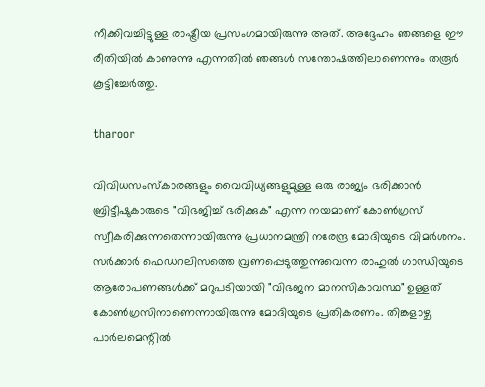നീക്കിവച്ചിട്ടുള്ള രാഷ്ട്രീയ പ്രസംഗമായിരുന്നു അത്. അദ്ദേഹം ഞങ്ങളെ ഈ രീതിയിൽ കാണുന്നു എന്നതിൽ ഞങ്ങൾ സന്തോഷത്തിലാണെന്നും തരൂർ കൂട്ടിച്ചേർത്തു.

tharoor

വിവിധസംസ്‌കാരങ്ങളും വൈവിധ്യങ്ങളുമുള്ള ഒരു രാജ്യം ഭരിക്കാൻ ബ്രിട്ടീഷുകാരുടെ "വിഭജിച്ച് ഭരിക്കുക" എന്ന നയമാണ് കോൺഗ്രസ് സ്വീകരിക്കുന്നതെന്നായിരുന്നു പ്രധാനമന്ത്രി നരേന്ദ്ര മോദിയുടെ വിമർശനം. സർക്കാർ ഫെഡറലിസത്തെ വ്രണപ്പെടുത്തുന്നുവെന്ന രാഹുൽ ഗാന്ധിയുടെ ആരോപണങ്ങൾക്ക് മറുപടിയായി "വിഭജന മാനസികാവസ്ഥ" ഉള്ളത് കോൺഗ്രസിനാണെന്നായിരുന്നു മോദിയുടെ പ്രതികരണം. തിങ്കളാഴ്ച പാർലമെന്റില്‍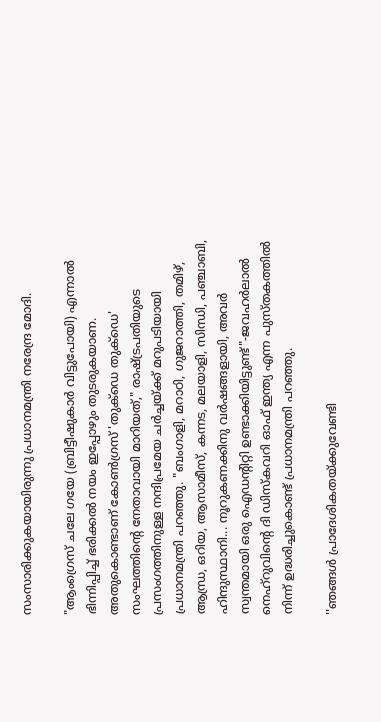സംസാരിക്കുകയായിരുന്നു പ്രധാനമന്ത്രി നരേന്ദ്ര മോദി.

"ആംഗ്രെസ് ചലേ ഗയേ (ബ്രിട്ടീഷുകാർ വിട്ടുപോയി) എന്നാൽ ഭിന്നിപ്പിച്ച് ഭരിക്കല്‍ നയം ഇപ്പോഴും തുടരുകയാണ. അതുകൊണ്ടാണ് കോൺഗ്രസ് 'തുക്‌ഡെ തുക്‌ഡെ' സംഘത്തിന്റെ നേതാവായി മാറിയത്," രാഷ്ട്രപതിയുടെ പ്രസംഗത്തിനുള്ള നന്ദിപ്രമേയ ചർച്ചയ്ക്ക് മറുപടിയായി പ്രധാനമന്ത്രി പറഞ്ഞു. "ബംഗാളി, മറാഠി, ഗുജറാത്തി, തമിഴ്, ആന്ധ്ര, ഒറിയ, ആസാമീസ്, കന്നട, മലയാളി, സിന്ധി, പഞ്ചാബി, ഹിന്ദുസ്ഥാനി... നൂറുകണക്കിനു വർഷങ്ങളായി, അവർ സ്വന്തമായി ഒരു ഐഡന്റിറ്റി ഉണ്ടാക്കിയിട്ടുണ്ട്"-ജവഹർലാൽ നെഹ്‌റുവിന്റെ ദി ഡിസ്‌കവറി ഓഫ് ഇന്ത്യ എന്ന പുസ്തകത്തിൽ നിന്ന് ഉദ്ധരിച്ചുകൊണ്ട് പ്രധാനമന്ത്രി പറഞ്ഞു.

''ഞങ്ങള്‍ പ്രാദേശികതയ്ക്കുവേണ്ടി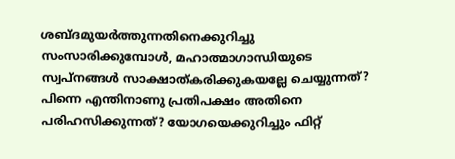ശബ്ദമുയര്‍ത്തുന്നതിനെക്കുറിച്ചു സംസാരിക്കുമ്പോള്‍, മഹാത്മാഗാന്ധിയുടെ സ്വപ്നങ്ങള്‍ സാക്ഷാത്കരിക്കുകയല്ലേ ചെയ്യുന്നത്? പിന്നെ എന്തിനാണു പ്രതിപക്ഷം അതിനെ പരിഹസിക്കുന്നത്? യോഗയെക്കുറിച്ചും ഫിറ്റ്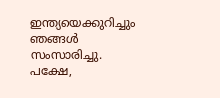ഇന്ത്യയെക്കുറിച്ചും ഞങ്ങള്‍ സംസാരിച്ചു. പക്ഷേ,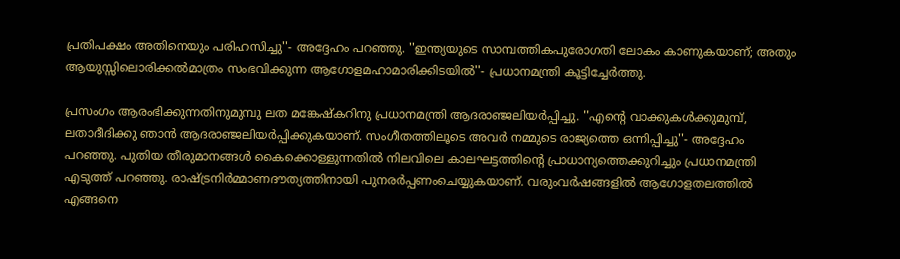പ്രതിപക്ഷം അതിനെയും പരിഹസിച്ചു''- അദ്ദേഹം പറഞ്ഞു. ''ഇന്ത്യയുടെ സാമ്പത്തികപുരോഗതി ലോകം കാണുകയാണ്; അതും ആയുസ്സിലൊരിക്കല്‍മാത്രം സംഭവിക്കുന്ന ആഗോളമഹാമാരിക്കിടയില്‍''- പ്രധാനമന്ത്രി കൂട്ടിച്ചേര്‍ത്തു.

പ്രസംഗം ആരംഭിക്കുന്നതിനുമുമ്പു ലത മങ്കേഷ്‌കറിനു പ്രധാനമന്ത്രി ആദരാഞ്ജലിയര്‍പ്പിച്ചു. ''എന്റെ വാക്കുകള്‍ക്കുമുമ്പ്, ലതാദീദിക്കു ഞാന്‍ ആദരാഞ്ജലിയര്‍പ്പിക്കുകയാണ്. സംഗീതത്തിലൂടെ അവര്‍ നമ്മുടെ രാജ്യത്തെ ഒന്നിപ്പിച്ചു''- അദ്ദേഹം പറഞ്ഞു. പുതിയ തീരുമാനങ്ങള്‍ കൈക്കൊള്ളുന്നതില്‍ നിലവിലെ കാലഘട്ടത്തിന്റെ പ്രാധാന്യത്തെക്കുറിച്ചും പ്രധാനമന്ത്രി എടുത്ത് പറഞ്ഞു. രാഷ്ട്രനിര്‍മ്മാണദൗത്യത്തിനായി പുനരര്‍പ്പണംചെയ്യുകയാണ്. വരുംവര്‍ഷങ്ങളില്‍ ആഗോളതലത്തില്‍ എങ്ങനെ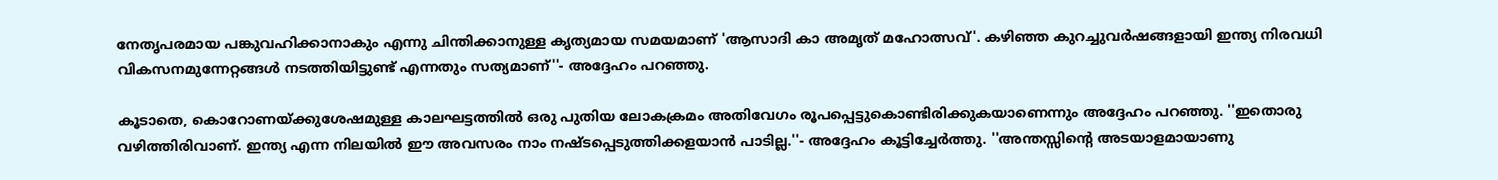നേതൃപരമായ പങ്കുവഹിക്കാനാകും എന്നു ചിന്തിക്കാനുള്ള കൃത്യമായ സമയമാണ് 'ആസാദി കാ അമൃത് മഹോത്സവ്'. കഴിഞ്ഞ കുറച്ചുവര്‍ഷങ്ങളായി ഇന്ത്യ നിരവധി വികസനമുന്നേറ്റങ്ങള്‍ നടത്തിയിട്ടുണ്ട് എന്നതും സത്യമാണ്''- അദ്ദേഹം പറഞ്ഞു.

കൂടാതെ, കൊറോണയ്ക്കുശേഷമുള്ള കാലഘട്ടത്തില്‍ ഒരു പുതിയ ലോകക്രമം അതിവേഗം രൂപപ്പെട്ടുകൊണ്ടിരിക്കുകയാണെന്നും അദ്ദേഹം പറഞ്ഞു. ''ഇതൊരു വഴിത്തിരിവാണ്. ഇന്ത്യ എന്ന നിലയില്‍ ഈ അവസരം നാം നഷ്ടപ്പെടുത്തിക്കളയാന്‍ പാടില്ല.''- അദ്ദേഹം കൂട്ടിച്ചേര്‍ത്തു. ''അന്തസ്സിന്റെ അടയാളമായാണു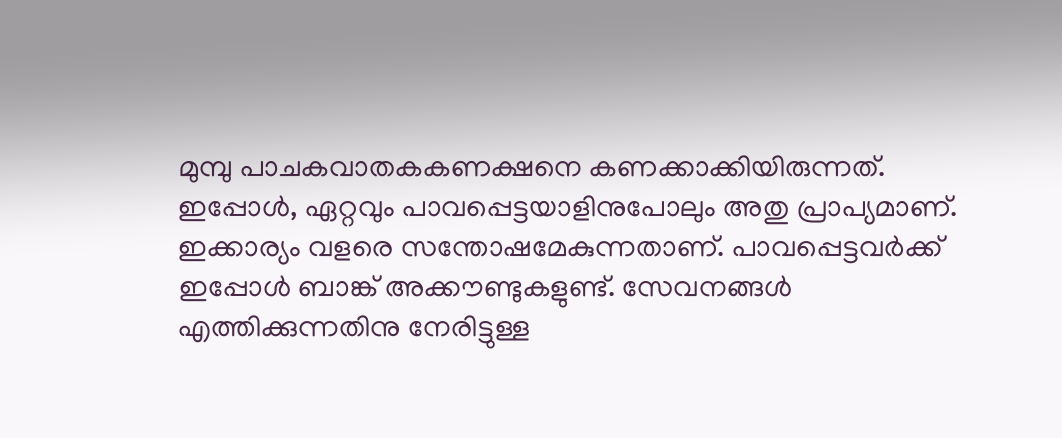മുമ്പു പാചകവാതകകണക്ഷനെ കണക്കാക്കിയിരുന്നത്. ഇപ്പോള്‍, ഏറ്റവും പാവപ്പെട്ടയാളിനുപോലും അതു പ്രാപ്യമാണ്. ഇക്കാര്യം വളരെ സന്തോഷമേകുന്നതാണ്. പാവപ്പെട്ടവര്‍ക്ക് ഇപ്പോള്‍ ബാങ്ക് അക്കൗണ്ടുകളുണ്ട്. സേവനങ്ങള്‍ എത്തിക്കുന്നതിനു നേരിട്ടുള്ള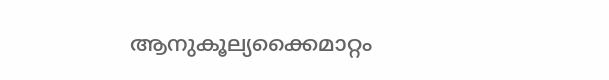ആനുകൂല്യക്കൈമാറ്റം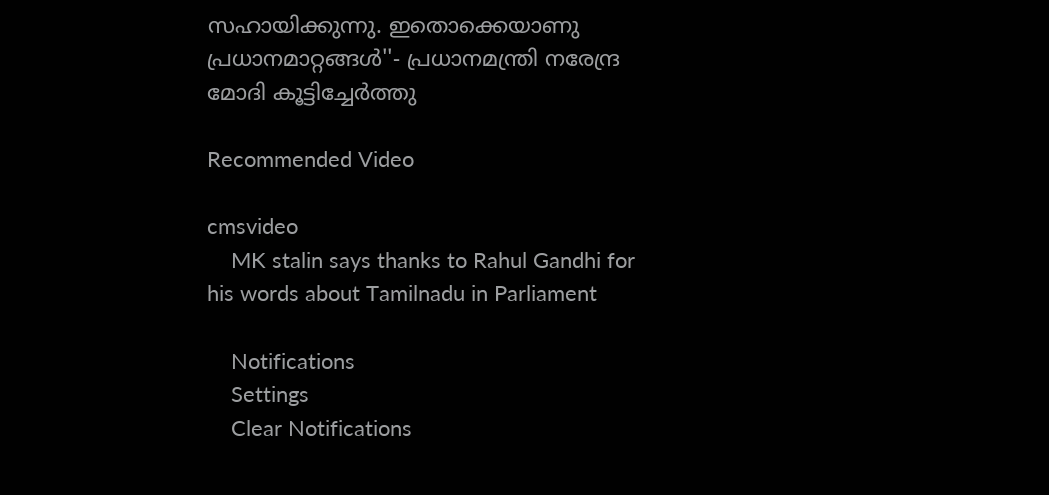സഹായിക്കുന്നു. ഇതൊക്കെയാണു പ്രധാനമാറ്റങ്ങള്‍''- പ്രധാനമന്ത്രി നരേന്ദ്ര മോദി കൂട്ടിച്ചേർത്തു

Recommended Video

cmsvideo
    MK stalin says thanks to Rahul Gandhi for his words about Tamilnadu in Parliament

    Notifications
    Settings
    Clear Notifications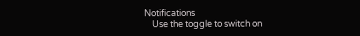Notifications
    Use the toggle to switch on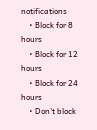notifications
    • Block for 8 hours
    • Block for 12 hours
    • Block for 24 hours
    • Don't block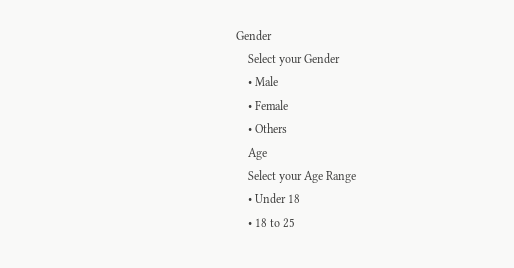Gender
    Select your Gender
    • Male
    • Female
    • Others
    Age
    Select your Age Range
    • Under 18
    • 18 to 25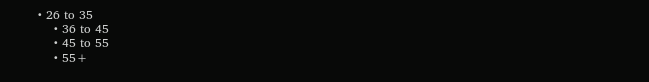• 26 to 35
    • 36 to 45
    • 45 to 55
    • 55+